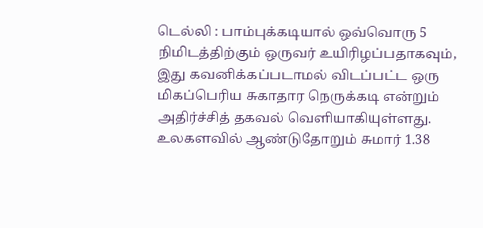டெல்லி : பாம்புக்கடியால் ஒவ்வொரு 5 நிமிடத்திற்கும் ஒருவர் உயிரிழப்பதாகவும், இது கவனிக்கப்படாமல் விடப்பட்ட ஒரு மிகப்பெரிய சுகாதார நெருக்கடி என்றும் அதிர்ச்சித் தகவல் வெளியாகியுள்ளது. உலகளவில் ஆண்டுதோறும் சுமார் 1.38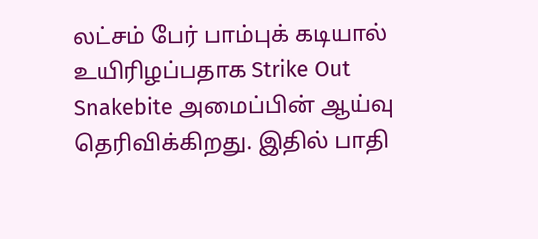லட்சம் பேர் பாம்புக் கடியால் உயிரிழப்பதாக Strike Out Snakebite அமைப்பின் ஆய்வு தெரிவிக்கிறது. இதில் பாதி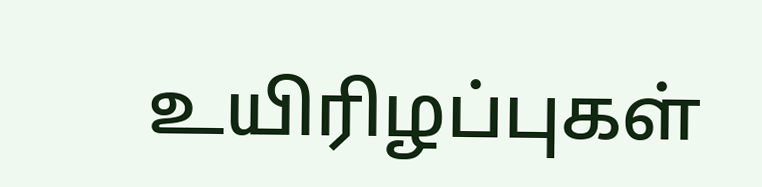உயிரிழப்புகள்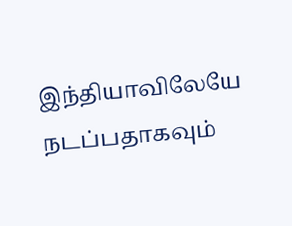இந்தியாவிலேயே நடப்பதாகவும்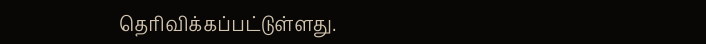தெரிவிக்கப்பட்டுள்ளது.